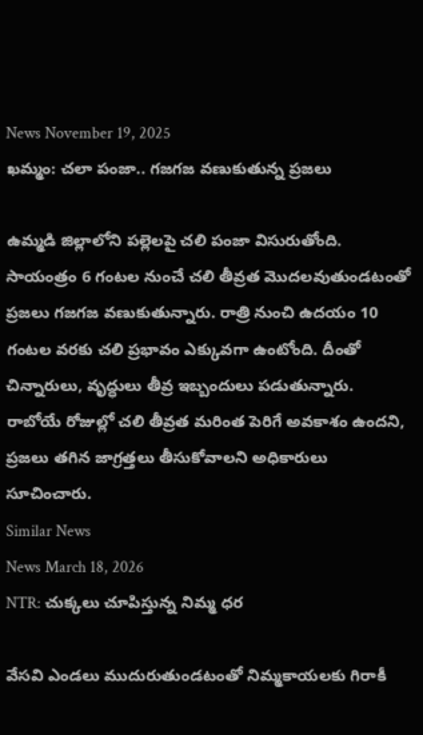News November 19, 2025
ఖమ్మం: చలా పంజా.. గజగజ వణుకుతున్న ప్రజలు

ఉమ్మడి జిల్లాలోని పల్లెలపై చలి పంజా విసురుతోంది. సాయంత్రం 6 గంటల నుంచే చలి తీవ్రత మొదలవుతుండటంతో ప్రజలు గజగజ వణుకుతున్నారు. రాత్రి నుంచి ఉదయం 10 గంటల వరకు చలి ప్రభావం ఎక్కువగా ఉంటోంది. దీంతో చిన్నారులు, వృద్ధులు తీవ్ర ఇబ్బందులు పడుతున్నారు. రాబోయే రోజుల్లో చలి తీవ్రత మరింత పెరిగే అవకాశం ఉందని, ప్రజలు తగిన జాగ్రత్తలు తీసుకోవాలని అధికారులు సూచించారు.
Similar News
News March 18, 2026
NTR: చుక్కలు చూపిస్తున్న నిమ్మ ధర

వేసవి ఎండలు ముదురుతుండటంతో నిమ్మకాయలకు గిరాకీ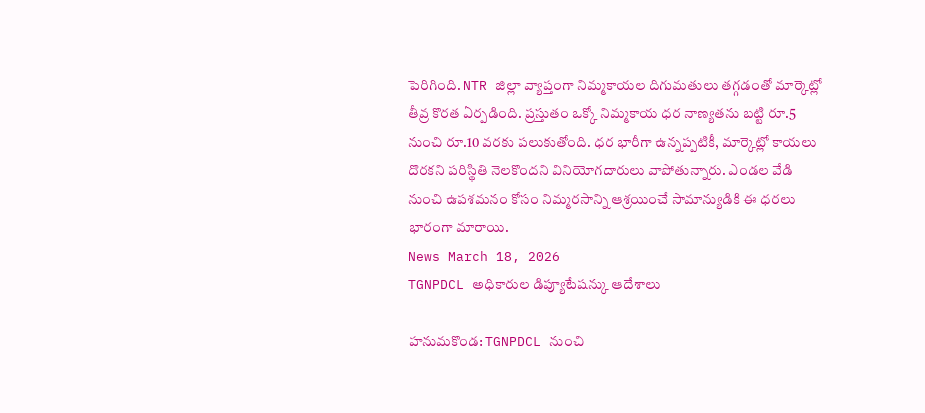పెరిగింది. NTR జిల్లా వ్యాప్తంగా నిమ్మకాయల దిగుమతులు తగ్గడంతో మార్కెట్లో తీవ్ర కొరత ఏర్పడింది. ప్రస్తుతం ఒక్కో నిమ్మకాయ ధర నాణ్యతను బట్టి రూ.5 నుంచి రూ.10 వరకు పలుకుతోంది. ధర భారీగా ఉన్నప్పటికీ, మార్కెట్లో కాయలు దొరకని పరిస్థితి నెలకొందని వినియోగదారులు వాపోతున్నారు. ఎండల వేడి నుంచి ఉపశమనం కోసం నిమ్మరసాన్ని ఆశ్రయించే సామాన్యుడికి ఈ ధరలు భారంగా మారాయి.
News March 18, 2026
TGNPDCL అధికారుల డిప్యూటేషన్కు ఆదేశాలు

హనుమకొండ: TGNPDCL నుంచి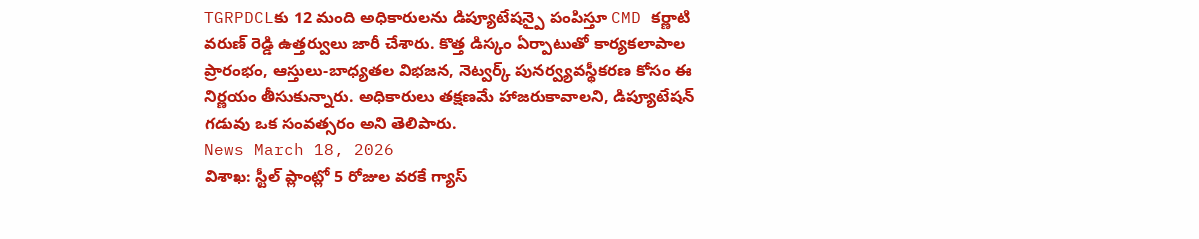TGRPDCLకు 12 మంది అధికారులను డిప్యూటేషన్పై పంపిస్తూ CMD కర్ణాటి వరుణ్ రెడ్డి ఉత్తర్వులు జారీ చేశారు. కొత్త డిస్కం ఏర్పాటుతో కార్యకలాపాల ప్రారంభం, ఆస్తులు-బాధ్యతల విభజన, నెట్వర్క్ పునర్వ్యవస్థీకరణ కోసం ఈ నిర్ణయం తీసుకున్నారు. అధికారులు తక్షణమే హాజరుకావాలని, డిప్యూటేషన్ గడువు ఒక సంవత్సరం అని తెలిపారు.
News March 18, 2026
విశాఖ: స్టీల్ ప్లాంట్లో 5 రోజుల వరకే గ్యాస్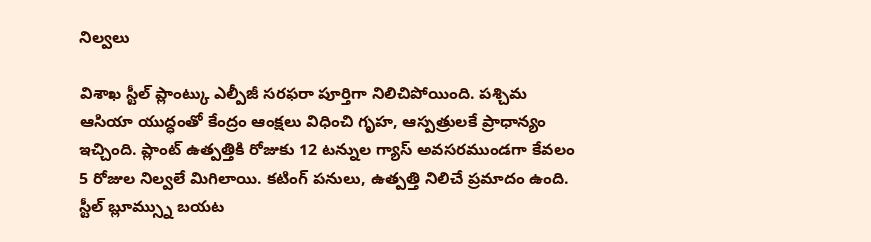నిల్వలు

విశాఖ స్టీల్ ప్లాంట్కు ఎల్పీజీ సరఫరా పూర్తిగా నిలిచిపోయింది. పశ్చిమ ఆసియా యుద్ధంతో కేంద్రం ఆంక్షలు విధించి గృహ, ఆస్పత్రులకే ప్రాధాన్యం ఇచ్చింది. ప్లాంట్ ఉత్పత్తికి రోజుకు 12 టన్నుల గ్యాస్ అవసరముండగా కేవలం 5 రోజుల నిల్వలే మిగిలాయి. కటింగ్ పనులు, ఉత్పత్తి నిలిచే ప్రమాదం ఉంది. స్టీల్ బ్లూమ్స్ను బయట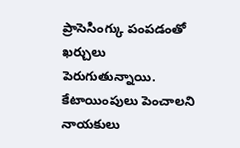ప్రాసెసింగ్కు పంపడంతో ఖర్చులు పెరుగుతున్నాయి. కేటాయింపులు పెంచాలని నాయకులు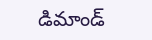డిమాండ్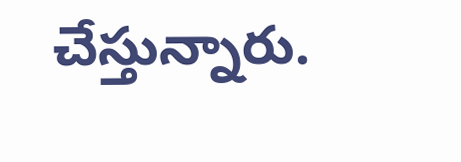చేస్తున్నారు.